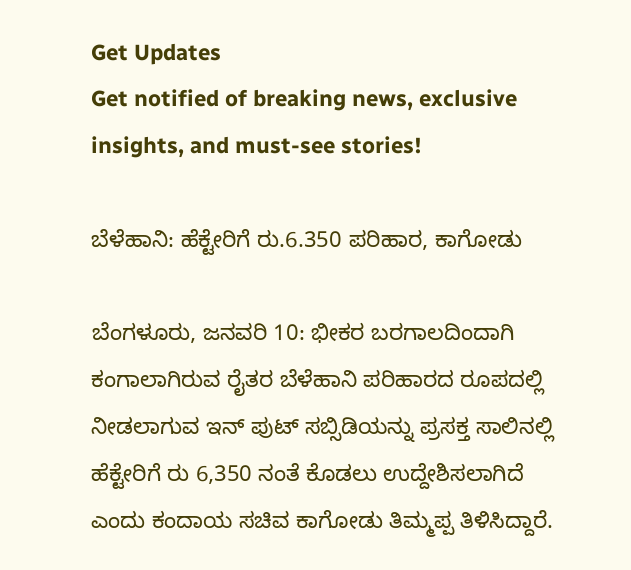Get Updates
Get notified of breaking news, exclusive insights, and must-see stories!

ಬೆಳೆಹಾನಿ: ಹೆಕ್ಟೇರಿಗೆ ರು.6.350 ಪರಿಹಾರ, ಕಾಗೋಡು

ಬೆಂಗಳೂರು, ಜನವರಿ 10: ಭೀಕರ ಬರಗಾಲದಿಂದಾಗಿ ಕಂಗಾಲಾಗಿರುವ ರೈತರ ಬೆಳೆಹಾನಿ ಪರಿಹಾರದ ರೂಪದಲ್ಲಿ ನೀಡಲಾಗುವ ಇನ್ ಪುಟ್ ಸಬ್ಸಿಡಿಯನ್ನು ಪ್ರಸಕ್ತ ಸಾಲಿನಲ್ಲಿ ಹೆಕ್ಟೇರಿಗೆ ರು 6,350 ನಂತೆ ಕೊಡಲು ಉದ್ದೇಶಿಸಲಾಗಿದೆ ಎಂದು ಕಂದಾಯ ಸಚಿವ ಕಾಗೋಡು ತಿಮ್ಮಪ್ಪ ತಿಳಿಸಿದ್ದಾರೆ.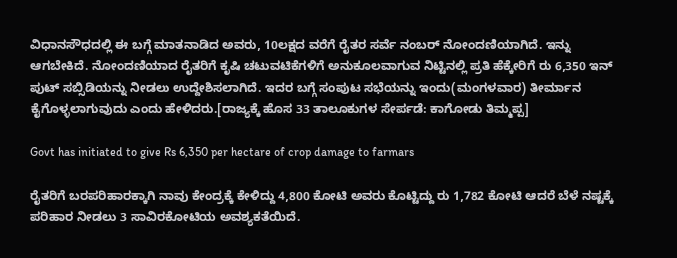ವಿಧಾನಸೌಧದಲ್ಲಿ ಈ ಬಗ್ಗೆ ಮಾತನಾಡಿದ ಅವರು, 10ಲಕ್ಷದ ವರೆಗೆ ರೈತರ ಸರ್ವೆ ನಂಬರ್ ನೋಂದಣಿಯಾಗಿದೆ. ಇನ್ನು ಆಗಬೇಕಿದೆ. ನೋಂದಣಿಯಾದ ರೈತರಿಗೆ ಕೃಷಿ ಚಟುವಟಿಕೆಗಳಿಗೆ ಅನುಕೂಲವಾಗುವ ನಿಟ್ಟಿನಲ್ಲಿ ಪ್ರತಿ ಹೆಕ್ಕೇರಿಗೆ ರು 6,350 ಇನ್ ಪುಟ್ ಸಬ್ಸಿಡಿಯನ್ನು ನೀಡಲು ಉದ್ದೇಶಿಸಲಾಗಿದೆ. ಇದರ ಬಗ್ಗೆ ಸಂಪುಟ ಸಭೆಯನ್ನು ಇಂದು(ಮಂಗಳವಾರ) ತೀರ್ಮಾನ ಕೈಗೊಳ್ಳಲಾಗುವುದು ಎಂದು ಹೇಳಿದರು.[ರಾಜ್ಯಕ್ಕೆ ಹೊಸ 33 ತಾಲೂಕುಗಳ ಸೇರ್ಪಡೆ: ಕಾಗೋಡು ತಿಮ್ಮಪ್ಪ]

Govt has initiated to give Rs 6,350 per hectare of crop damage to farmars

ರೈತರಿಗೆ ಬರಪರಿಹಾರಕ್ಕಾಗಿ ನಾವು ಕೇಂದ್ರಕ್ಕೆ ಕೇಳಿದ್ದು 4,800 ಕೋಟಿ ಅವರು ಕೊಟ್ಟಿದ್ದು ರು 1,782 ಕೋಟಿ ಆದರೆ ಬೆಳೆ ನಷ್ಟಕ್ಕೆ ಪರಿಹಾರ ನೀಡಲು 3 ಸಾವಿರಕೋಟಿಯ ಅವಶ್ಯಕತೆಯಿದೆ.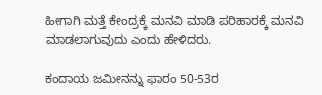ಹೀಗಾಗಿ ಮತ್ತೆ ಕೇಂದ್ರಕ್ಕೆ ಮನವಿ ಮಾಡಿ ಪರಿಹಾರಕ್ಕೆ ಮನವಿ ಮಾಡಲಾಗುವುದು ಎಂದು ಹೇಳಿದರು.

ಕಂದಾಯ ಜಮೀನನ್ನು ಫಾರಂ 50-53ರ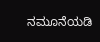ನಮೂನೆಯಡಿ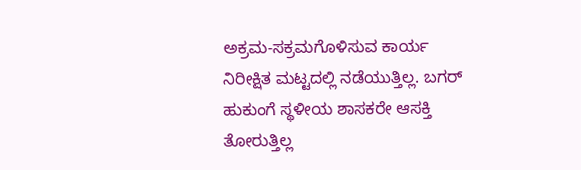ಅಕ್ರಮ-ಸಕ್ರಮಗೊಳಿಸುವ ಕಾರ್ಯ ನಿರೀಕ್ಷಿತ ಮಟ್ಟದಲ್ಲಿ ನಡೆಯುತ್ತಿಲ್ಲ. ಬಗರ್ ಹುಕುಂಗೆ ಸ್ಥಳೀಯ ಶಾಸಕರೇ ಆಸಕ್ತಿ ತೋರುತ್ತಿಲ್ಲ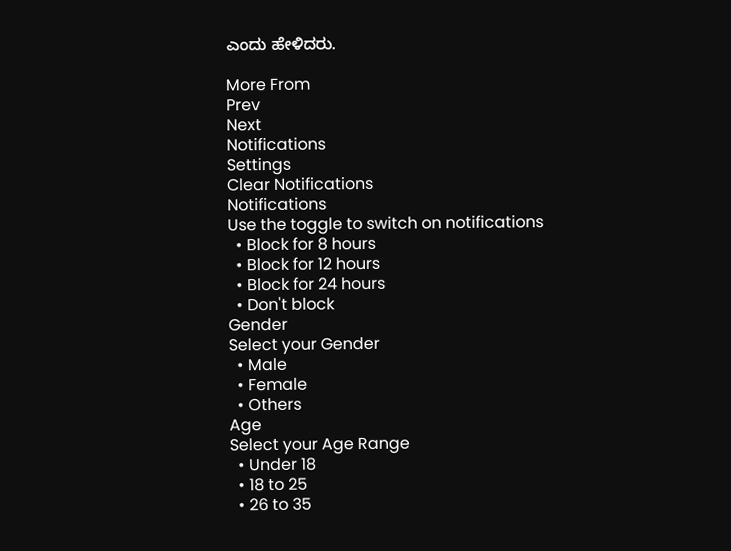ಎಂದು ಹೇಳಿದರು.

More From
Prev
Next
Notifications
Settings
Clear Notifications
Notifications
Use the toggle to switch on notifications
  • Block for 8 hours
  • Block for 12 hours
  • Block for 24 hours
  • Don't block
Gender
Select your Gender
  • Male
  • Female
  • Others
Age
Select your Age Range
  • Under 18
  • 18 to 25
  • 26 to 35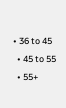• 36 to 45
  • 45 to 55
  • 55+